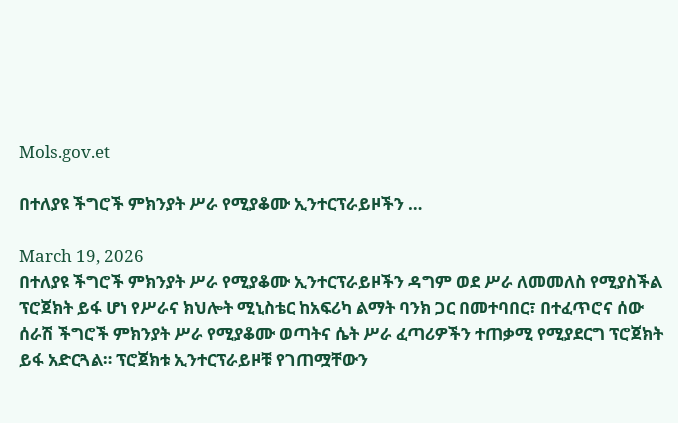Mols.gov.et

በተለያዩ ችግሮች ምክንያት ሥራ የሚያቆሙ ኢንተርፕራይዞችን …

March 19, 2026
በተለያዩ ችግሮች ምክንያት ሥራ የሚያቆሙ ኢንተርፕራይዞችን ዳግም ወደ ሥራ ለመመለስ የሚያስችል ፕሮጀክት ይፋ ሆነ የሥራና ክህሎት ሚኒስቴር ከአፍሪካ ልማት ባንክ ጋር በመተባበር፣ በተፈጥሮና ሰው ሰራሽ ችግሮች ምክንያት ሥራ የሚያቆሙ ወጣትና ሴት ሥራ ፈጣሪዎችን ተጠቃሚ የሚያደርግ ፕሮጀክት ይፋ አድርጓል። ፕሮጀክቱ ኢንተርፕራይዞቹ የገጠሟቸውን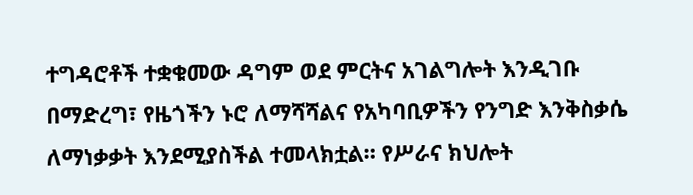ተግዳሮቶች ተቋቁመው ዳግም ወደ ምርትና አገልግሎት እንዲገቡ በማድረግ፣ የዜጎችን ኑሮ ለማሻሻልና የአካባቢዎችን የንግድ እንቅስቃሴ ለማነቃቃት እንደሚያስችል ተመላክቷል። የሥራና ክህሎት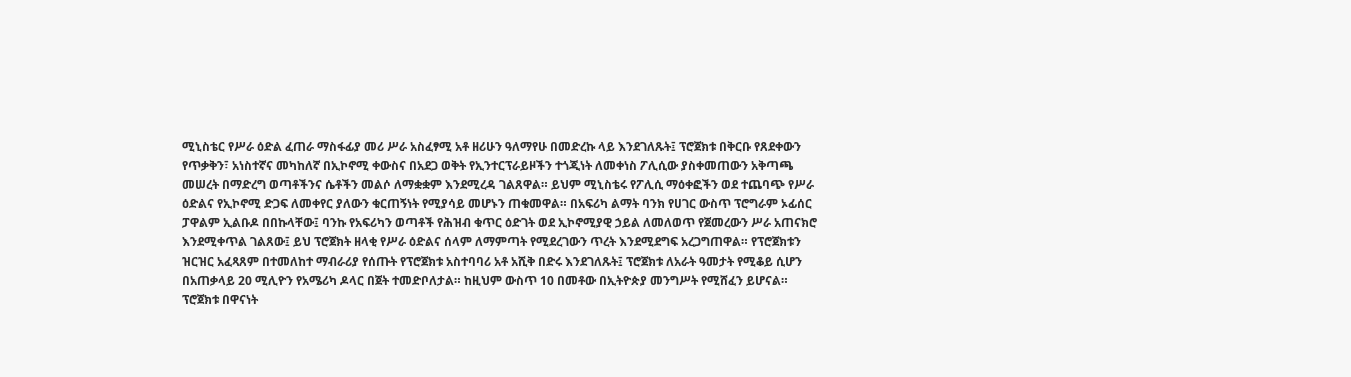ሚኒስቴር የሥራ ዕድል ፈጠራ ማስፋፊያ መሪ ሥራ አስፈፃሚ አቶ ዘሪሁን ዓለማየሁ በመድረኩ ላይ እንደገለጹት፤ ፕሮጀክቱ በቅርቡ የጸደቀውን የጥቃቅን፣ አነስተኛና መካከለኛ በኢኮኖሚ ቀውስና በአደጋ ወቅት የኢንተርፕራይዞችን ተጎጂነት ለመቀነስ ፖሊሲው ያስቀመጠውን አቅጣጫ መሠረት በማድረግ ወጣቶችንና ሴቶችን መልሶ ለማቋቋም እንደሚረዳ ገልጸዋል። ይህም ሚኒስቴሩ የፖሊሲ ማዕቀፎችን ወደ ተጨባጭ የሥራ ዕድልና የኢኮኖሚ ድጋፍ ለመቀየር ያለውን ቁርጠኝነት የሚያሳይ መሆኑን ጠቁመዋል። በአፍሪካ ልማት ባንክ የሀገር ውስጥ ፕሮግራም ኦፊሰር ፓዋልም ኢልቡዶ በበኩላቸው፤ ባንኩ የአፍሪካን ወጣቶች የሕዝብ ቁጥር ዕድገት ወደ ኢኮኖሚያዊ ኃይል ለመለወጥ የጀመረውን ሥራ አጠናክሮ እንደሚቀጥል ገልጸው፤ ይህ ፕሮጀክት ዘላቂ የሥራ ዕድልና ሰላም ለማምጣት የሚደረገውን ጥረት እንደሚደግፍ አረጋግጠዋል። የፕሮጀክቱን ዝርዝር አፈጻጸም በተመለከተ ማብራሪያ የሰጡት የፕሮጀክቱ አስተባባሪ አቶ አሺቅ በድሩ እንደገለጹት፤ ፕሮጀክቱ ለአራት ዓመታት የሚቆይ ሲሆን በአጠቃላይ 20 ሚሊዮን የአሜሪካ ዶላር በጀት ተመድቦለታል። ከዚህም ውስጥ 10 በመቶው በኢትዮጵያ መንግሥት የሚሸፈን ይሆናል። ፕሮጀክቱ በዋናነት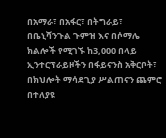በአማራ፣ በአፋር፣ በትግራይ፣ በቤኒሻንጉል ጉምዝ እና በሶማሌ ክልሎች የሚገኙ ከ3,000 በላይ ኢንተርፕራይዞችን በፋይናንስ አቅርቦት፣ በክህሎት ማሳደጊያ ሥልጠናን ጨምሮ በተለያዩ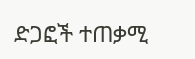ድጋፎች ተጠቃሚ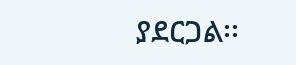ያደርጋል፡፡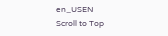en_USEN
Scroll to Top